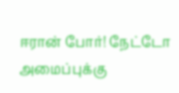ஈரான் போர்! நேட்டோ அமைப்புக்கு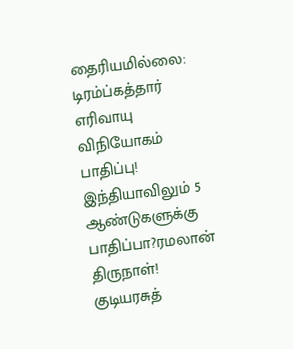தைரியமில்லை: டிரம்ப்கத்தார் எரிவாயு விநியோகம் பாதிப்பு! இந்தியாவிலும் 5 ஆண்டுகளுக்கு பாதிப்பா?ரமலான் திருநாள்! குடியரசுத்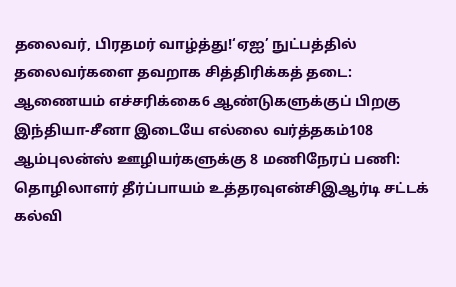தலைவர், பிரதமர் வாழ்த்து!‘ஏஐ’ நுட்பத்தில் தலைவர்களை தவறாக சித்திரிக்கத் தடை: ஆணையம் எச்சரிக்கை6 ஆண்டுகளுக்குப் பிறகு இந்தியா-சீனா இடையே எல்லை வர்த்தகம்108 ஆம்புலன்ஸ் ஊழியர்களுக்கு 8 மணிநேரப் பணி: தொழிலாளர் தீர்ப்பாயம் உத்தரவுஎன்சிஇஆர்டி சட்டக் கல்வி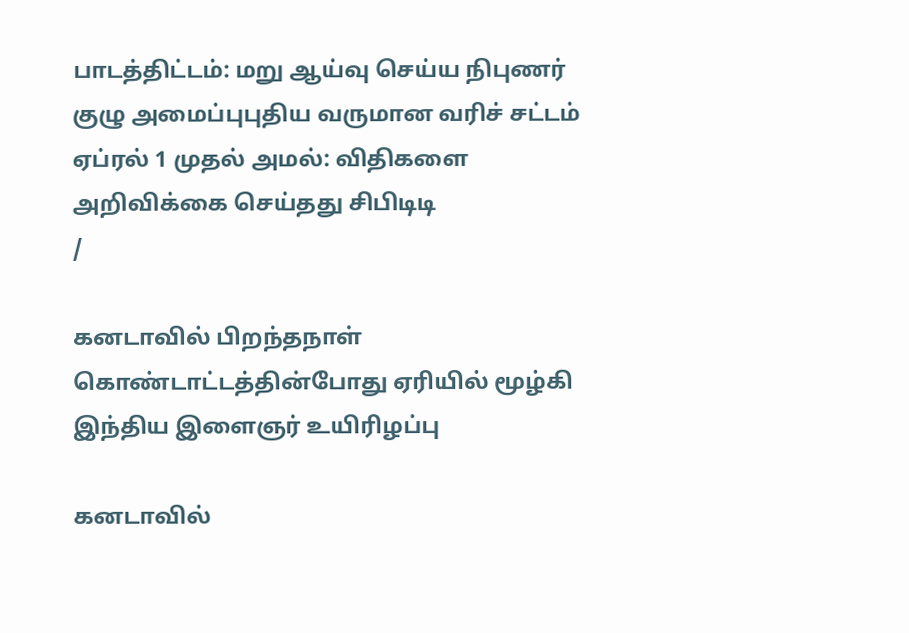பாடத்திட்டம்: மறு ஆய்வு செய்ய நிபுணர் குழு அமைப்புபுதிய வருமான வரிச் சட்டம் ஏப்ரல் 1 முதல் அமல்: விதிகளை அறிவிக்கை செய்தது சிபிடிடி
/

கனடாவில் பிறந்தநாள் கொண்டாட்டத்தின்போது ஏரியில் மூழ்கி இந்திய இளைஞர் உயிரிழப்பு

கனடாவில்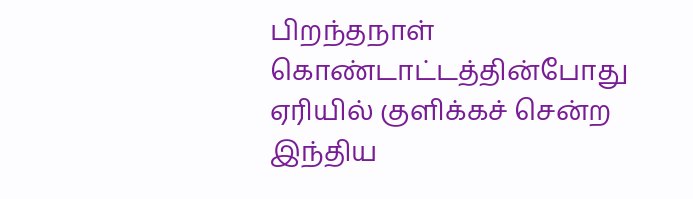பிறந்தநாள் கொண்டாட்டத்தின்போது ஏரியில் குளிக்கச் சென்ற இந்திய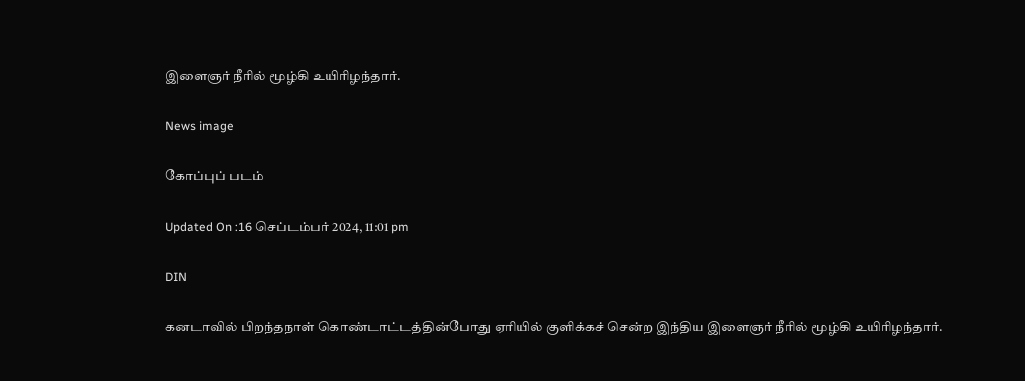இளைஞர் நீரில் மூழ்கி உயிரிழந்தார்.

News image

கோப்புப் படம்

Updated On :16 செப்டம்பர் 2024, 11:01 pm

DIN

கனடாவில் பிறந்தநாள் கொண்டாட்டத்தின்போது ஏரியில் குளிக்கச் சென்ற இந்திய இளைஞர் நீரில் மூழ்கி உயிரிழந்தார்.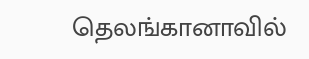தெலங்கானாவில்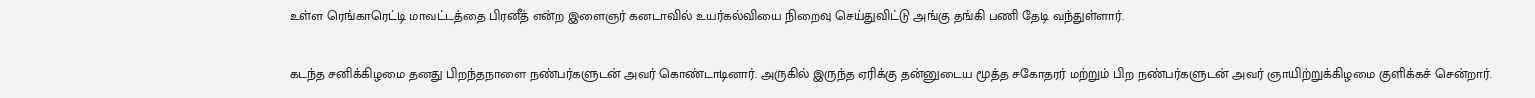உள்ள ரெங்காரெட்டி மாவட்டத்தை பிரனீத் என்ற இளைஞர் கனடாவில் உயர்கல்வியை நிறைவு செய்துவிட்டு அங்கு தங்கி பணி தேடி வந்துள்ளார்.

கடந்த சனிக்கிழமை தனது பிறந்தநாளை நண்பர்களுடன் அவர் கொண்டாடினார். அருகில் இருந்த ஏரிக்கு தன்னுடைய மூத்த சகோதரர் மற்றும் பிற நண்பர்களுடன் அவர் ஞாயிற்றுக்கிழமை குளிக்கச் சென்றார்.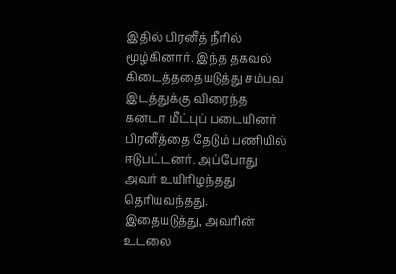இதில் பிரனீத் நீரில் மூழ்கினார். இந்த தகவல் கிடைத்ததையடுத்து சம்பவ இடத்துக்கு விரைந்த கனடா மீட்புப் படையினர் பிரனீத்தை தேடும் பணியில் ஈடுபட்டனர். அப்போது அவர் உயிரிழந்தது தெரியவந்தது. இதையடுத்து, அவரின் உடலை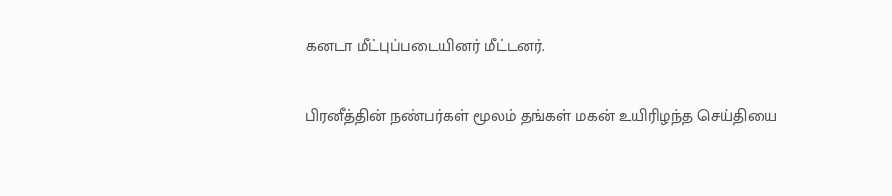கனடா மீட்புப்படையினர் மீட்டனர்.

பிரனீத்தின் நண்பர்கள் மூலம் தங்கள் மகன் உயிரிழந்த செய்தியை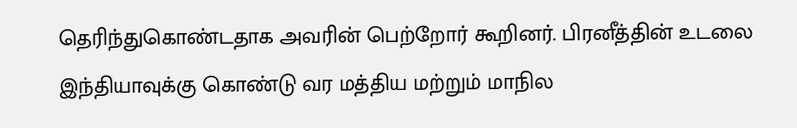தெரிந்துகொண்டதாக அவரின் பெற்றோர் கூறினர். பிரனீத்தின் உடலை இந்தியாவுக்கு கொண்டு வர மத்திய மற்றும் மாநில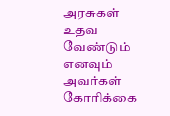அரசுகள் உதவ வேண்டும் எனவும் அவர்கள் கோரிக்கை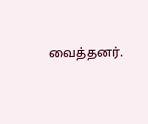வைத்தனர்.